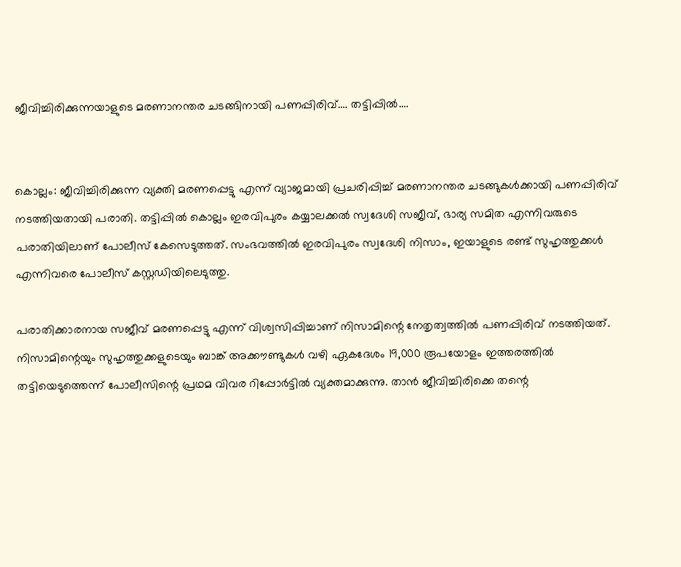ജീവിച്ചിരിക്കുന്നയാളുടെ മരണാനന്തര ചടങ്ങിനായി പണപ്പിരിവ്…. തട്ടിപ്പിൽ….


കൊല്ലം: ജീവിച്ചിരിക്കുന്ന വ്യക്തി മരണപ്പെട്ടു എന്ന് വ്യാജമായി പ്രചരിപ്പിച്ച് മരണാനന്തര ചടങ്ങുകൾക്കായി പണപ്പിരിവ് നടത്തിയതായി പരാതി. തട്ടിപ്പിൽ കൊല്ലം ഇരവിപുരം കയ്യാലക്കൽ സ്വദേശി സജീവ്, ഭാര്യ സമിത എന്നിവരുടെ പരാതിയിലാണ് പോലീസ് കേസെടുത്തത്. സംഭവത്തിൽ ഇരവിപുരം സ്വദേശി നിസാം, ഇയാളുടെ രണ്ട് സുഹൃത്തുക്കൾ എന്നിവരെ പോലീസ് കസ്റ്റഡിയിലെടുത്തു.

പരാതിക്കാരനായ സജീവ് മരണപ്പെട്ടു എന്ന് വിശ്വസിപ്പിച്ചാണ് നിസാമിന്റെ നേതൃത്വത്തിൽ പണപ്പിരിവ് നടത്തിയത്. നിസാമിന്റെയും സുഹൃത്തുക്കളുടെയും ബാങ്ക് അക്കൗണ്ടുകൾ വഴി ഏകദേശം 19,000 രൂപയോളം ഇത്തരത്തിൽ തട്ടിയെടുത്തെന്ന് പോലീസിന്റെ പ്രഥമ വിവര റിപ്പോർട്ടിൽ വ്യക്തമാക്കുന്നു. താൻ ജീവിച്ചിരിക്കെ തന്റെ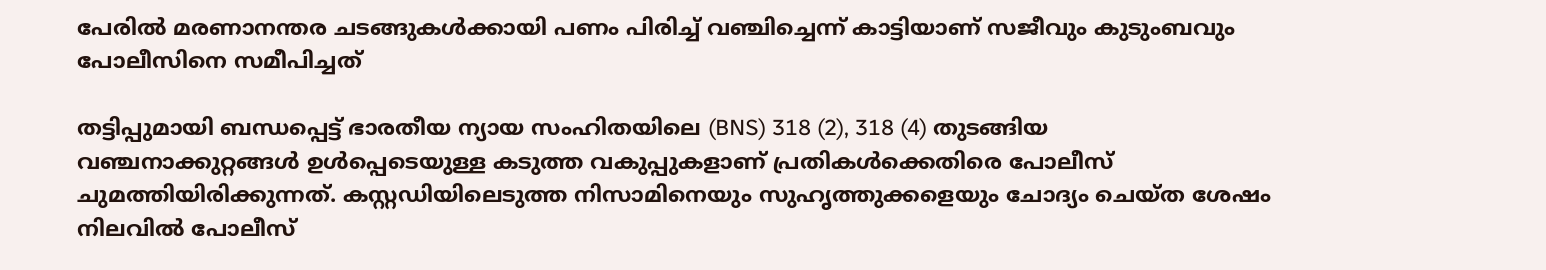പേരിൽ മരണാനന്തര ചടങ്ങുകൾക്കായി പണം പിരിച്ച് വഞ്ചിച്ചെന്ന് കാട്ടിയാണ് സജീവും കുടുംബവും പോലീസിനെ സമീപിച്ചത്

തട്ടിപ്പുമായി ബന്ധപ്പെട്ട് ഭാരതീയ ന്യായ സംഹിതയിലെ (BNS) 318 (2), 318 (4) തുടങ്ങിയ വഞ്ചനാക്കുറ്റങ്ങൾ ഉൾപ്പെടെയുള്ള കടുത്ത വകുപ്പുകളാണ് പ്രതികൾക്കെതിരെ പോലീസ് ചുമത്തിയിരിക്കുന്നത്. കസ്റ്റഡിയിലെടുത്ത നിസാമിനെയും സുഹൃത്തുക്കളെയും ചോദ്യം ചെയ്ത ശേഷം നിലവിൽ പോലീസ്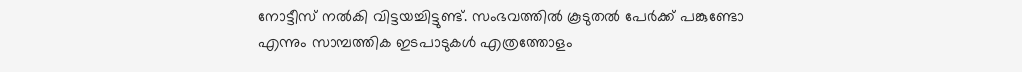നോട്ടീസ് നൽകി വിട്ടയച്ചിട്ടുണ്ട്. സംഭവത്തിൽ കൂടുതൽ പേർക്ക് പങ്കുണ്ടോ എന്നും സാമ്പത്തിക ഇടപാടുകൾ എത്രത്തോളം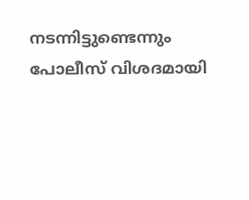നടന്നിട്ടുണ്ടെന്നും പോലീസ് വിശദമായി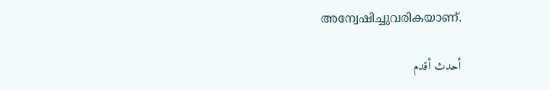അന്വേഷിച്ചുവരികയാണ്.

أحدث أقدم